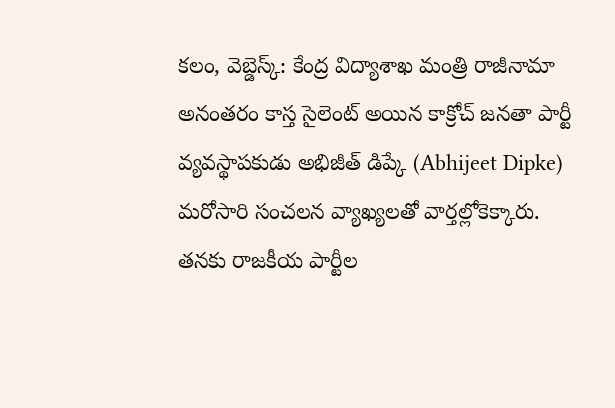కలం, వెబ్డెస్క్: కేంద్ర విద్యాశాఖ మంత్రి రాజీనామా అనంతరం కాస్త సైలెంట్ అయిన కాక్రోచ్ జనతా పార్టీ వ్యవస్థాపకుడు అభిజీత్ డిప్కే (Abhijeet Dipke) మరోసారి సంచలన వ్యాఖ్యలతో వార్తల్లోకెక్కారు. తనకు రాజకీయ పార్టీల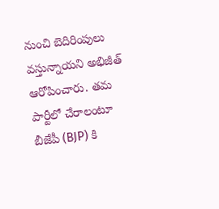నుంచి బెదిరింపులు వస్తున్నాయని అభిజీత్ ఆరోపించారు. తమ పార్టీలో చేరాలంటూ బీజేపీ (BJP) కి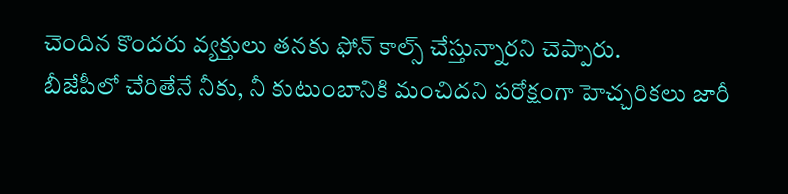చెందిన కొందరు వ్యక్తులు తనకు ఫోన్ కాల్స్ చేస్తున్నారని చెప్పారు.
బీజేపీలో చేరితేనే నీకు, నీ కుటుంబానికి మంచిదని పరోక్షంగా హెచ్చరికలు జారీ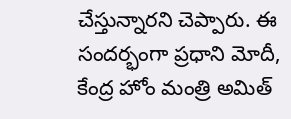చేస్తున్నారని చెప్పారు. ఈ సందర్భంగా ప్రధాని మోదీ, కేంద్ర హోం మంత్రి అమిత్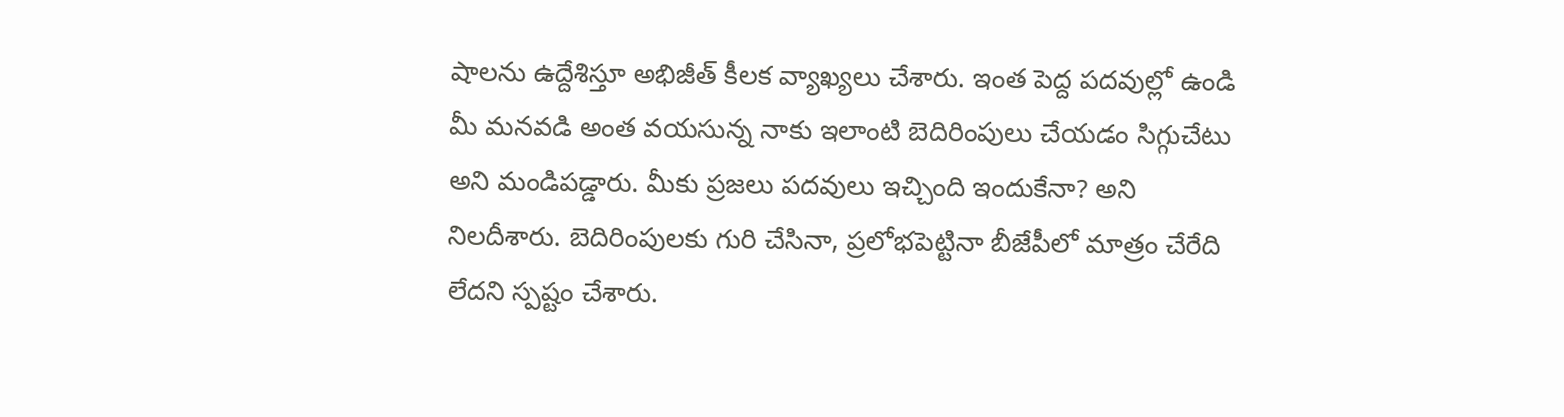షాలను ఉద్దేశిస్తూ అభిజీత్ కీలక వ్యాఖ్యలు చేశారు. ఇంత పెద్ద పదవుల్లో ఉండి మీ మనవడి అంత వయసున్న నాకు ఇలాంటి బెదిరింపులు చేయడం సిగ్గుచేటు అని మండిపడ్డారు. మీకు ప్రజలు పదవులు ఇచ్చింది ఇందుకేనా? అని నిలదీశారు. బెదిరింపులకు గురి చేసినా, ప్రలోభపెట్టినా బీజేపీలో మాత్రం చేరేది లేదని స్పష్టం చేశారు.